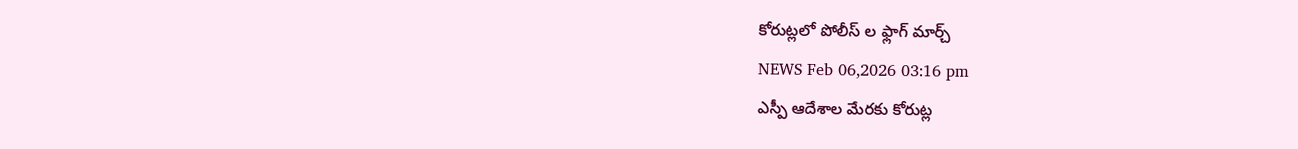కోరుట్లలో పోలీస్ ల ఫ్లాగ్ మార్చ్
NEWS Feb 06,2026 03:16 pm
ఎస్పీ ఆదేశాల మేరకు కోరుట్ల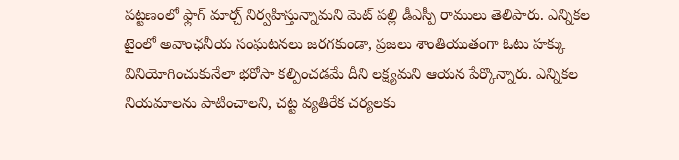పట్టణంలో ఫ్లాగ్ మార్చ్ నిర్వహిస్తున్నామని మెట్ పల్లి డీఎస్పీ రాములు తెలిపారు. ఎన్నికల టైంలో అవాంఛనీయ సంఘటనలు జరగకుండా, ప్రజలు శాంతియుతంగా ఓటు హక్కు వినియోగించుకునేలా భరోసా కల్పించడమే దీని లక్ష్యమని ఆయన పేర్కొన్నారు. ఎన్నికల నియమాలను పాటించాలని, చట్ట వ్యతిరేక చర్యలకు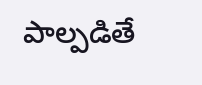పాల్పడితే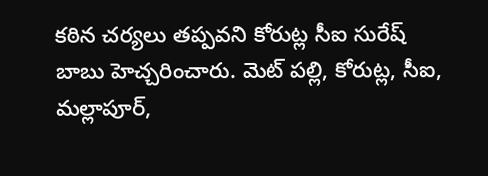కఠిన చర్యలు తప్పవని కోరుట్ల సీఐ సురేష్ బాబు హెచ్చరించారు. మెట్ పల్లి, కోరుట్ల, సీఐ, మల్లాపూర్,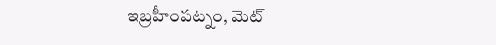ఇబ్రహీంపట్నం, మెట్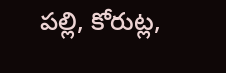పల్లి, కోరుట్ల,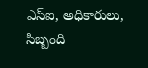ఎస్ఐ, అధికారులు, సిబ్బంది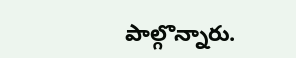పాల్గొన్నారు.